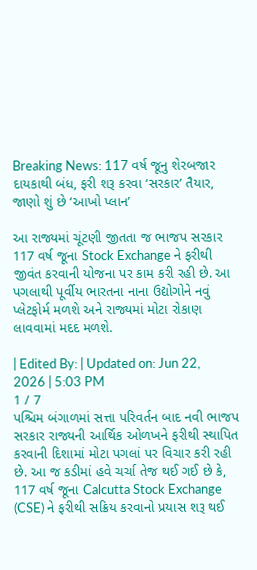Breaking News: 117 વર્ષ જૂનુ શેરબજાર દાયકાથી બંધ, ફરી શરૂ કરવા ‘સરકાર’ તૈયાર, જાણો શું છે ‘આખો પ્લાન’

આ રાજ્યમાં ચૂંટણી જીતતા જ ભાજપ સરકાર 117 વર્ષ જૂના Stock Exchange ને ફરીથી જીવંત કરવાની યોજના પર કામ કરી રહી છે. આ પગલાથી પૂર્વીય ભારતના નાના ઉદ્યોગોને નવું પ્લેટફોર્મ મળશે અને રાજ્યમાં મોટા રોકાણ લાવવામાં મદદ મળશે.

| Edited By: | Updated on: Jun 22, 2026 | 5:03 PM
1 / 7
પશ્ચિમ બંગાળમાં સત્તા પરિવર્તન બાદ નવી ભાજપ સરકાર રાજ્યની આર્થિક ઓળખને ફરીથી સ્થાપિત કરવાની દિશામાં મોટા પગલાં પર વિચાર કરી રહી છે. આ જ કડીમાં હવે ચર્ચા તેજ થઈ ગઈ છે કે, 117 વર્ષ જૂના Calcutta Stock Exchange (CSE) ને ફરીથી સક્રિય કરવાનો પ્રયાસ શરૂ થઈ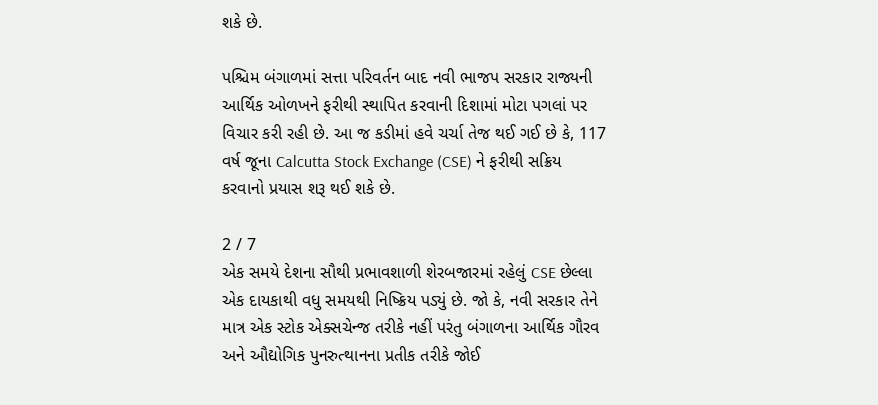શકે છે.

પશ્ચિમ બંગાળમાં સત્તા પરિવર્તન બાદ નવી ભાજપ સરકાર રાજ્યની આર્થિક ઓળખને ફરીથી સ્થાપિત કરવાની દિશામાં મોટા પગલાં પર વિચાર કરી રહી છે. આ જ કડીમાં હવે ચર્ચા તેજ થઈ ગઈ છે કે, 117 વર્ષ જૂના Calcutta Stock Exchange (CSE) ને ફરીથી સક્રિય કરવાનો પ્રયાસ શરૂ થઈ શકે છે.

2 / 7
એક સમયે દેશના સૌથી પ્રભાવશાળી શેરબજારમાં રહેલું CSE છેલ્લા એક દાયકાથી વધુ સમયથી નિષ્ક્રિય પડ્યું છે. જો કે, નવી સરકાર તેને માત્ર એક સ્ટોક એક્સચેન્જ તરીકે નહીં પરંતુ બંગાળના આર્થિક ગૌરવ અને ઔદ્યોગિક પુનરુત્થાનના પ્રતીક તરીકે જોઈ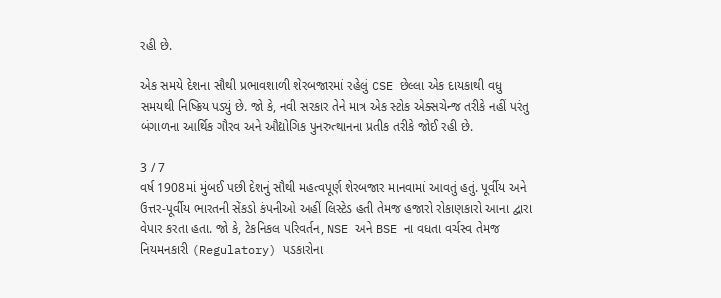રહી છે.

એક સમયે દેશના સૌથી પ્રભાવશાળી શેરબજારમાં રહેલું CSE છેલ્લા એક દાયકાથી વધુ સમયથી નિષ્ક્રિય પડ્યું છે. જો કે, નવી સરકાર તેને માત્ર એક સ્ટોક એક્સચેન્જ તરીકે નહીં પરંતુ બંગાળના આર્થિક ગૌરવ અને ઔદ્યોગિક પુનરુત્થાનના પ્રતીક તરીકે જોઈ રહી છે.

3 / 7
વર્ષ 1908માં મુંબઈ પછી દેશનું સૌથી મહત્વપૂર્ણ શેરબજાર માનવામાં આવતું હતું. પૂર્વીય અને ઉત્તર-પૂર્વીય ભારતની સેંકડો કંપનીઓ અહીં લિસ્ટેડ હતી તેમજ હજારો રોકાણકારો આના દ્વારા વેપાર કરતા હતા. જો કે, ટેકનિકલ પરિવર્તન, NSE અને BSE ના વધતા વર્ચસ્વ તેમજ નિયમનકારી (Regulatory) પડકારોના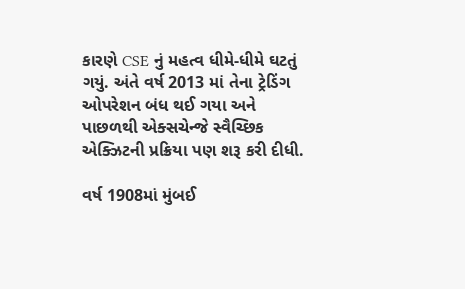કારણે CSE નું મહત્વ ધીમે-ધીમે ઘટતું ગયું. અંતે વર્ષ 2013 માં તેના ટ્રેડિંગ ઓપરેશન બંધ થઈ ગયા અને પાછળથી એક્સચેન્જે સ્વૈચ્છિક એક્ઝિટની પ્રક્રિયા પણ શરૂ કરી દીધી.

વર્ષ 1908માં મુંબઈ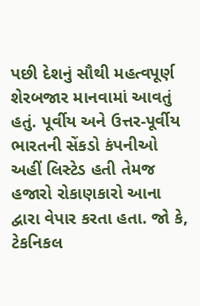પછી દેશનું સૌથી મહત્વપૂર્ણ શેરબજાર માનવામાં આવતું હતું. પૂર્વીય અને ઉત્તર-પૂર્વીય ભારતની સેંકડો કંપનીઓ અહીં લિસ્ટેડ હતી તેમજ હજારો રોકાણકારો આના દ્વારા વેપાર કરતા હતા. જો કે, ટેકનિકલ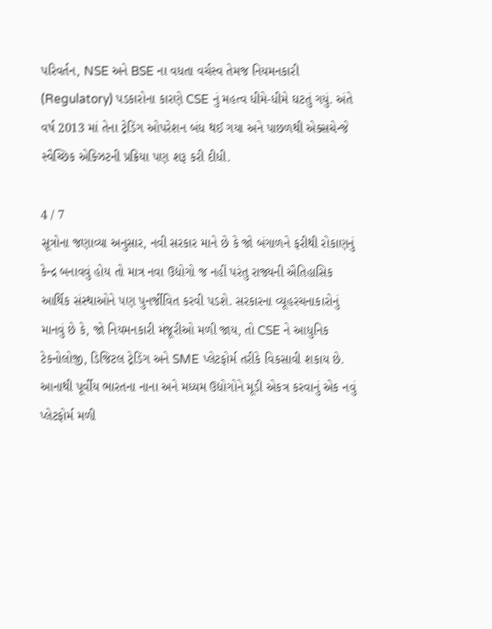પરિવર્તન, NSE અને BSE ના વધતા વર્ચસ્વ તેમજ નિયમનકારી (Regulatory) પડકારોના કારણે CSE નું મહત્વ ધીમે-ધીમે ઘટતું ગયું. અંતે વર્ષ 2013 માં તેના ટ્રેડિંગ ઓપરેશન બંધ થઈ ગયા અને પાછળથી એક્સચેન્જે સ્વૈચ્છિક એક્ઝિટની પ્રક્રિયા પણ શરૂ કરી દીધી.

4 / 7
સૂત્રોના જણાવ્યા અનુસાર, નવી સરકાર માને છે કે જો બંગાળને ફરીથી રોકાણનું કેન્દ્ર બનાવવું હોય તો માત્ર નવા ઉદ્યોગો જ નહીં પરંતુ રાજ્યની ઐતિહાસિક આર્થિક સંસ્થાઓને પણ પુનર્જીવિત કરવી પડશે. સરકારના વ્યૂહરચનાકારોનું માનવું છે કે, જો નિયમનકારી મંજૂરીઓ મળી જાય, તો CSE ને આધુનિક ટેકનોલોજી, ડિજિટલ ટ્રેડિંગ અને SME પ્લેટફોર્મ તરીકે વિકસાવી શકાય છે. આનાથી પૂર્વીય ભારતના નાના અને મધ્યમ ઉદ્યોગોને મૂડી એકત્ર કરવાનું એક નવું પ્લેટફોર્મ મળી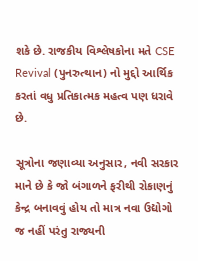શકે છે. રાજકીય વિશ્લેષકોના મતે CSE Revival (પુનરુત્થાન) નો મુદ્દો આર્થિક કરતાં વધુ પ્રતિકાત્મક મહત્વ પણ ધરાવે છે.

સૂત્રોના જણાવ્યા અનુસાર, નવી સરકાર માને છે કે જો બંગાળને ફરીથી રોકાણનું કેન્દ્ર બનાવવું હોય તો માત્ર નવા ઉદ્યોગો જ નહીં પરંતુ રાજ્યની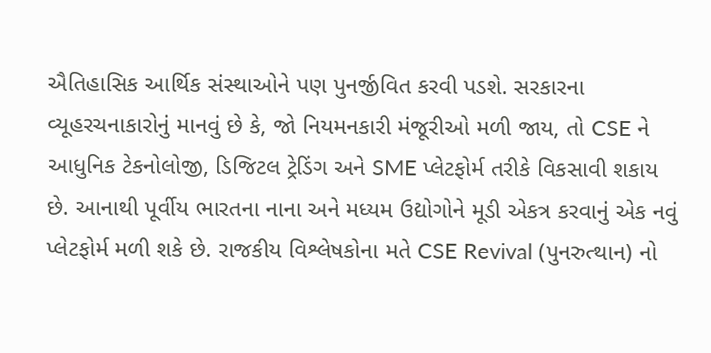ઐતિહાસિક આર્થિક સંસ્થાઓને પણ પુનર્જીવિત કરવી પડશે. સરકારના વ્યૂહરચનાકારોનું માનવું છે કે, જો નિયમનકારી મંજૂરીઓ મળી જાય, તો CSE ને આધુનિક ટેકનોલોજી, ડિજિટલ ટ્રેડિંગ અને SME પ્લેટફોર્મ તરીકે વિકસાવી શકાય છે. આનાથી પૂર્વીય ભારતના નાના અને મધ્યમ ઉદ્યોગોને મૂડી એકત્ર કરવાનું એક નવું પ્લેટફોર્મ મળી શકે છે. રાજકીય વિશ્લેષકોના મતે CSE Revival (પુનરુત્થાન) નો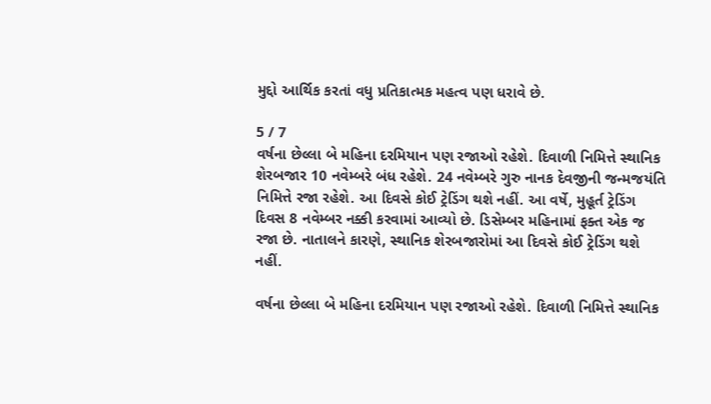મુદ્દો આર્થિક કરતાં વધુ પ્રતિકાત્મક મહત્વ પણ ધરાવે છે.

5 / 7
વર્ષના છેલ્લા બે મહિના દરમિયાન પણ રજાઓ રહેશે. દિવાળી નિમિત્તે સ્થાનિક શેરબજાર 10 નવેમ્બરે બંધ રહેશે. 24 નવેમ્બરે ગુરુ નાનક દેવજીની જન્મજયંતિ નિમિત્તે રજા રહેશે. આ દિવસે કોઈ ટ્રેડિંગ થશે નહીં. આ વર્ષે, મુહૂર્ત ટ્રેડિંગ દિવસ 8 નવેમ્બર નક્કી કરવામાં આવ્યો છે. ડિસેમ્બર મહિનામાં ફક્ત એક જ રજા છે. નાતાલને કારણે, સ્થાનિક શેરબજારોમાં આ દિવસે કોઈ ટ્રેડિંગ થશે નહીં.

વર્ષના છેલ્લા બે મહિના દરમિયાન પણ રજાઓ રહેશે. દિવાળી નિમિત્તે સ્થાનિક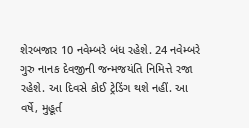શેરબજાર 10 નવેમ્બરે બંધ રહેશે. 24 નવેમ્બરે ગુરુ નાનક દેવજીની જન્મજયંતિ નિમિત્તે રજા રહેશે. આ દિવસે કોઈ ટ્રેડિંગ થશે નહીં. આ વર્ષે, મુહૂર્ત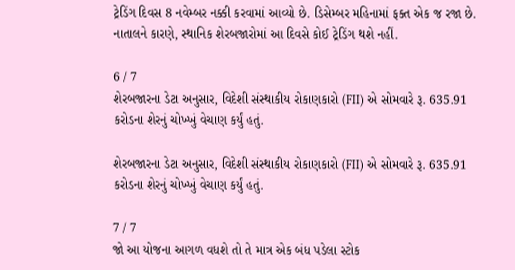ટ્રેડિંગ દિવસ 8 નવેમ્બર નક્કી કરવામાં આવ્યો છે. ડિસેમ્બર મહિનામાં ફક્ત એક જ રજા છે. નાતાલને કારણે, સ્થાનિક શેરબજારોમાં આ દિવસે કોઈ ટ્રેડિંગ થશે નહીં.

6 / 7
શેરબજારના ડેટા અનુસાર, વિદેશી સંસ્થાકીય રોકાણકારો (FII) એ સોમવારે રૂ. 635.91 કરોડના શેરનું ચોખ્ખું વેચાણ કર્યું હતું.

શેરબજારના ડેટા અનુસાર, વિદેશી સંસ્થાકીય રોકાણકારો (FII) એ સોમવારે રૂ. 635.91 કરોડના શેરનું ચોખ્ખું વેચાણ કર્યું હતું.

7 / 7
જો આ યોજના આગળ વધશે તો તે માત્ર એક બંધ પડેલા સ્ટોક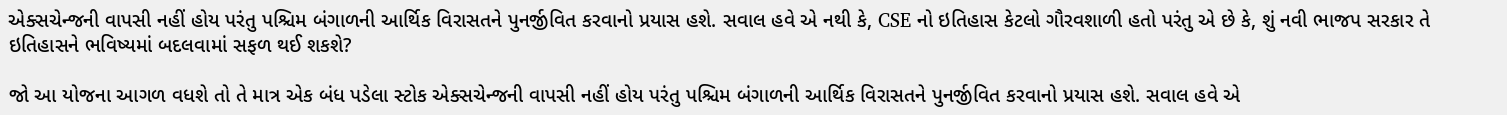એક્સચેન્જની વાપસી નહીં હોય પરંતુ પશ્ચિમ બંગાળની આર્થિક વિરાસતને પુનર્જીવિત કરવાનો પ્રયાસ હશે. સવાલ હવે એ નથી કે, CSE નો ઇતિહાસ કેટલો ગૌરવશાળી હતો પરંતુ એ છે કે, શું નવી ભાજપ સરકાર તે ઇતિહાસને ભવિષ્યમાં બદલવામાં સફળ થઈ શકશે?

જો આ યોજના આગળ વધશે તો તે માત્ર એક બંધ પડેલા સ્ટોક એક્સચેન્જની વાપસી નહીં હોય પરંતુ પશ્ચિમ બંગાળની આર્થિક વિરાસતને પુનર્જીવિત કરવાનો પ્રયાસ હશે. સવાલ હવે એ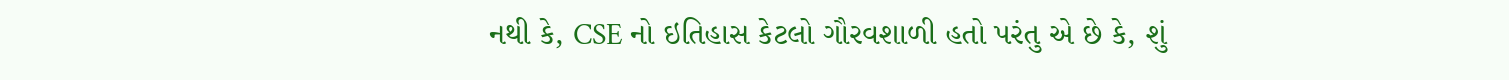નથી કે, CSE નો ઇતિહાસ કેટલો ગૌરવશાળી હતો પરંતુ એ છે કે, શું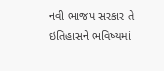નવી ભાજપ સરકાર તે ઇતિહાસને ભવિષ્યમાં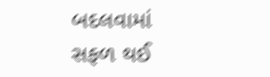બદલવામાં સફળ થઈ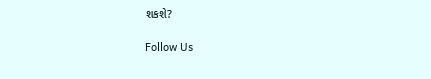શકશે?

Follow Us